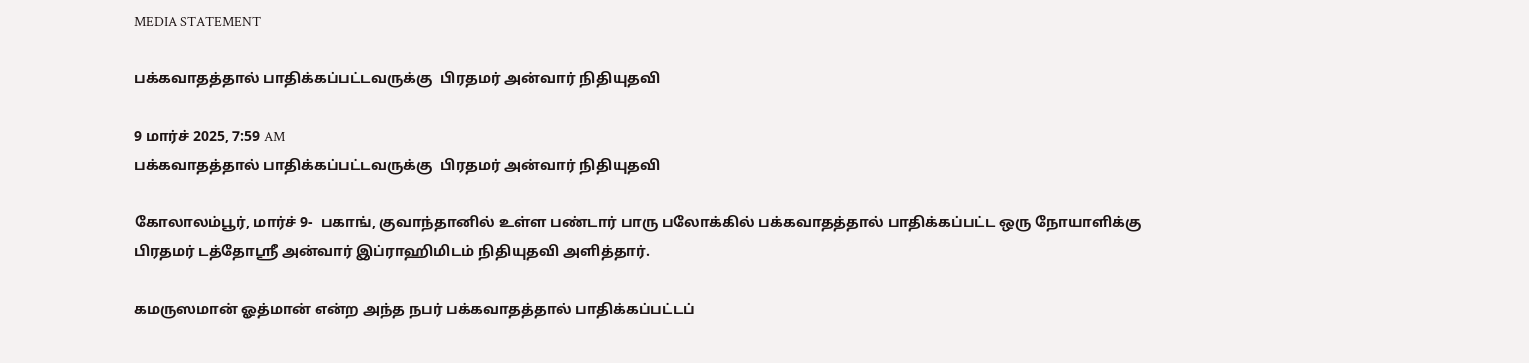MEDIA STATEMENT

பக்கவாதத்தால் பாதிக்கப்பட்டவருக்கு  பிரதமர் அன்வார் நிதியுதவி

9 மார்ச் 2025, 7:59 AM
பக்கவாதத்தால் பாதிக்கப்பட்டவருக்கு  பிரதமர் அன்வார் நிதியுதவி

கோலாலம்பூர், மார்ச் 9-  பகாங், குவாந்தானில் உள்ள பண்டார் பாரு பலோக்கில் பக்கவாதத்தால் பாதிக்கப்பட்ட ஒரு நோயாளிக்கு பிரதமர் டத்தோஸ்ரீ அன்வார் இப்ராஹிமிடம் நிதியுதவி அளித்தார்.

கமருஸமான் ஓத்மான் என்ற அந்த நபர் பக்கவாதத்தால் பாதிக்கப்பட்டப்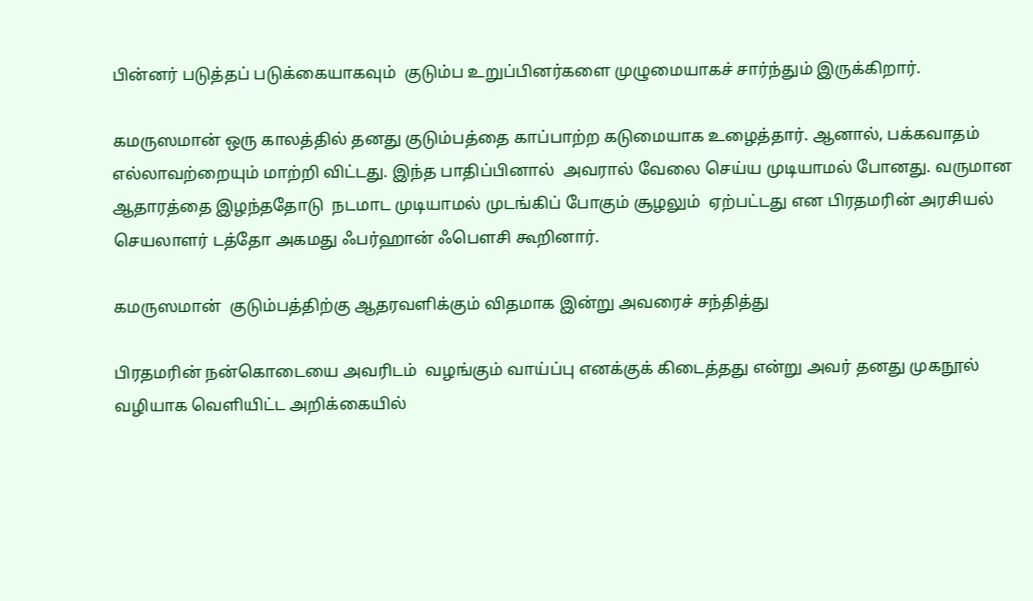பின்னர் படுத்தப் படுக்கையாகவும்  குடும்ப உறுப்பினர்களை முழுமையாகச் சார்ந்தும் இருக்கிறார்.

கமருஸமான் ஒரு காலத்தில் தனது குடும்பத்தை காப்பாற்ற கடுமையாக உழைத்தார். ஆனால், பக்கவாதம் எல்லாவற்றையும் மாற்றி விட்டது. இந்த பாதிப்பினால்  அவரால் வேலை செய்ய முடியாமல் போனது. வருமான ஆதாரத்தை இழந்ததோடு  நடமாட முடியாமல் முடங்கிப் போகும் சூழலும்  ஏற்பட்டது என பிரதமரின் அரசியல் செயலாளர் டத்தோ அகமது ஃபர்ஹான் ஃபௌசி கூறினார்.

கமருஸமான்  குடும்பத்திற்கு ஆதரவளிக்கும் விதமாக இன்று அவரைச் சந்தித்து

பிரதமரின் நன்கொடையை அவரிடம்  வழங்கும் வாய்ப்பு எனக்குக் கிடைத்தது என்று அவர் தனது முகநூல்  வழியாக வெளியிட்ட அறிக்கையில்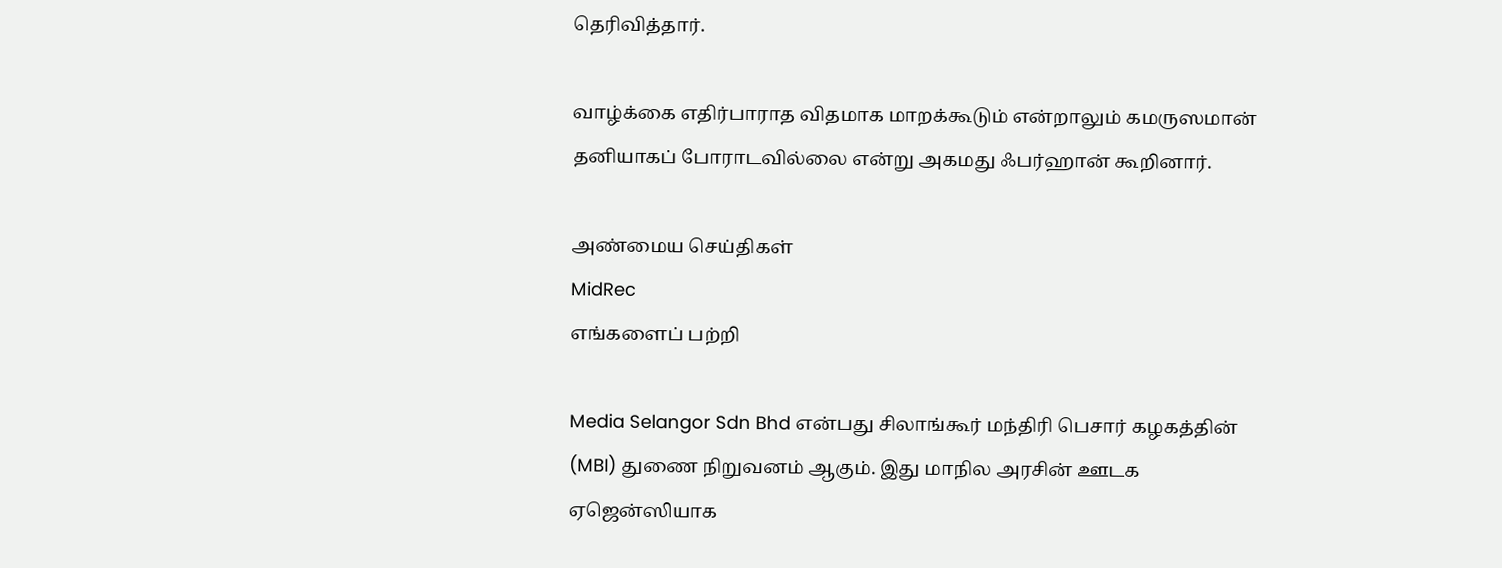தெரிவித்தார்.

வாழ்க்கை எதிர்பாராத விதமாக மாறக்கூடும் என்றாலும் கமருஸமான் தனியாகப் போராடவில்லை என்று அகமது ஃபர்ஹான் கூறினார்.

அண்மைய செய்திகள்
MidRec
எங்களைப் பற்றி

Media Selangor Sdn Bhd என்பது சிலாங்கூர் மந்திரி பெசார் கழகத்தின் (MBI) துணை நிறுவனம் ஆகும். இது மாநில அரசின் ஊடக ஏஜென்ஸியாக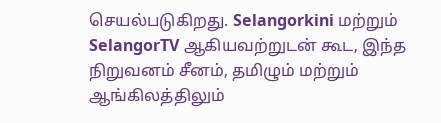செயல்படுகிறது. Selangorkini மற்றும் SelangorTV ஆகியவற்றுடன் கூட, இந்த நிறுவனம் சீனம், தமிழும் மற்றும் ஆங்கிலத்திலும்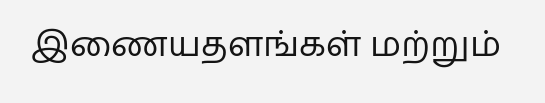இணையதளங்கள் மற்றும்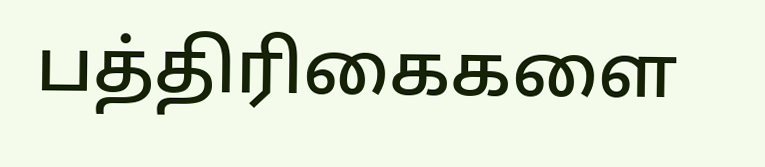பத்திரிகைகளை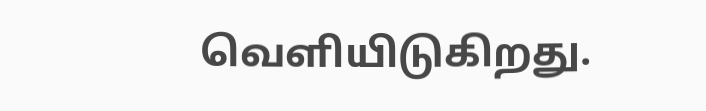வெளியிடுகிறது.